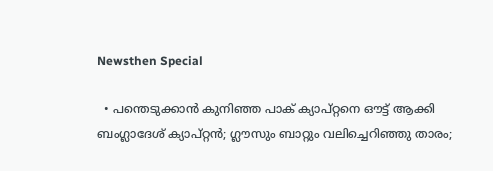Newsthen Special

  • പന്തെടുക്കാന്‍ കുനിഞ്ഞ പാക് ക്യാപ്റ്റനെ ഔട്ട് ആക്കി ബംഗ്ലാദേശ് ക്യാപ്റ്റന്‍; ഗ്ലൗസും ബാറ്റും വലിച്ചെറിഞ്ഞു താരം;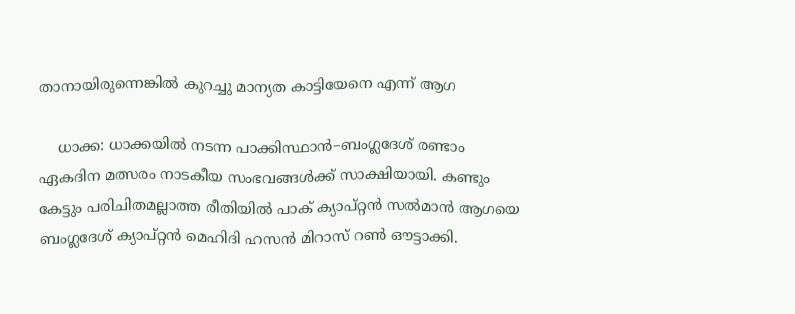താനായിരുന്നെങ്കില്‍ കുറച്ചു മാന്യത കാട്ടിയേനെ എന്ന് ആഗ

    ധാക്ക: ധാക്കയില്‍ നടന്ന പാക്കിസ്ഥാന്‍–ബംഗ്ലദേശ് രണ്ടാം ഏകദിന മത്സരം നാടകീയ സംഭവങ്ങള്‍ക്ക് സാക്ഷിയായി. കണ്ടും കേട്ടും പരിചിതമല്ലാത്ത രീതിയില്‍ പാക് ക്യാപ്റ്റന്‍ സല്‍മാന്‍ ആഗയെ ബംഗ്ലദേശ് ക്യാപ്റ്റന്‍ മെഹിദി ഹസൻ മിറാസ് റണ്‍ ഔട്ടാക്കി.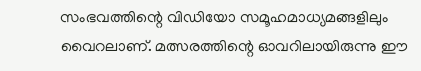സംഭവത്തിന്റെ വിഡിയോ സമൂഹമാധ്യമങ്ങളിലും വൈറലാണ്. മത്സരത്തിന്റെ ഓവറിലായിരുന്നു ഈ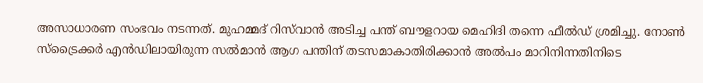അസാധാരണ സംഭവം നടന്നത്. മുഹമ്മദ് റിസ്‌വാന്‍ അടിച്ച പന്ത് ബൗളറായ മെഹിദി തന്നെ ഫീല്‍ഡ് ശ്രമിച്ചു. നോണ്‍ സ്ട്രൈക്കര്‍ എന്‍ഡിലായിരുന്ന സല്‍മാന്‍ ആഗ പന്തിന് തടസമാകാതിരിക്കാന്‍ അല്‍പം മാറിനിന്നതിനിടെ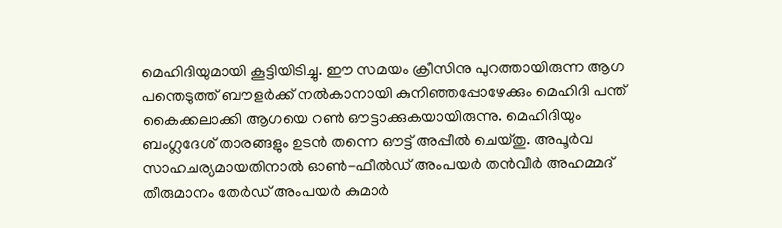മെഹിദിയുമായി കൂട്ടിയിടിച്ചു. ഈ സമയം ക്രീസിനു പുറത്തായിരുന്ന ആഗ പന്തെടുത്ത് ബൗളര്‍ക്ക് നല്‍കാനായി കുനിഞ്ഞപ്പോഴേക്കും മെഹിദി പന്ത് കൈക്കലാക്കി ആഗയെ റണ്‍ ഔട്ടാക്കുകയായിരുന്നു. മെഹിദിയും ബംഗ്ലദേശ് താരങ്ങളും ഉടന്‍ തന്നെ ഔട്ട് അപ്പീല്‍ ചെയ്തു. അപൂര്‍വ സാഹചര്യമായതിനാല്‍ ഓൺ-ഫീൽഡ് അംപയര്‍ തൻവീർ അഹമ്മദ് തീരുമാനം തേർഡ് അംപയര്‍ കുമാര്‍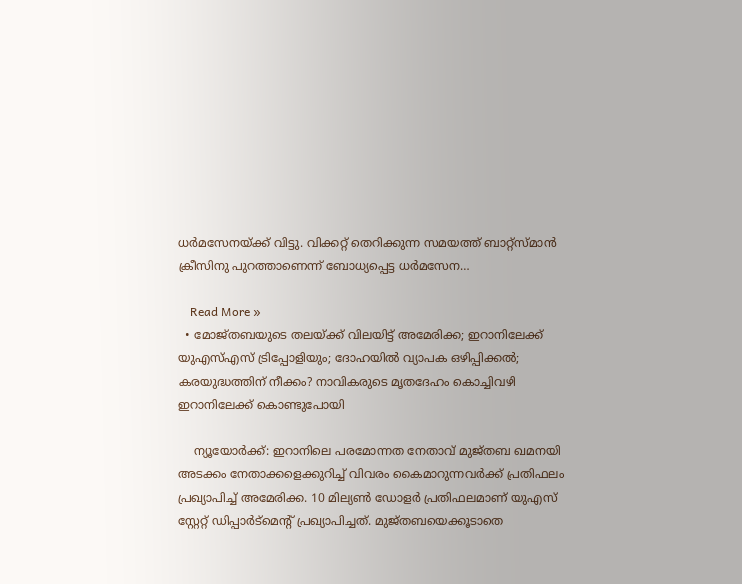ധര്‍മസേനയ്ക്ക് വിട്ടു. വിക്കറ്റ് തെറിക്കുന്ന സമയത്ത് ബാറ്റ്സ്മാന്‍ ക്രീസിനു പുറത്താണെന്ന് ബോധ്യപ്പെട്ട ധര്‍മസേന…

    Read More »
  • മോജ്തബയുടെ തലയ്ക്ക് വിലയിട്ട് അമേരിക്ക; ഇറാനിലേക്ക് യുഎസ്എസ് ട്രിപ്പോളിയും; ദോഹയില്‍ വ്യാപക ഒഴിപ്പിക്കല്‍; കരയുദ്ധത്തിന് നീക്കം? നാവികരുടെ മൃതദേഹം കൊച്ചിവഴി ഇറാനിലേക്ക് കൊണ്ടുപോയി

    ന്യൂയോര്‍ക്ക്: ഇറാനിലെ പരമോന്നത നേതാവ് മുജ്തബ ഖമനയി അടക്കം നേതാക്കളെക്കുറിച്ച് വിവരം കൈമാറുന്നവര്‍ക്ക് പ്രതിഫലം പ്രഖ്യാപിച്ച് അമേരിക്ക. 10 മില്യണ്‍ ഡോളര്‍ പ്രതിഫലമാണ് യുഎസ് സ്റ്റേറ്റ് ഡിപ്പാര്‍ട്‌മെന്റ് പ്രഖ്യാപിച്ചത്. മുജ്തബയെക്കൂടാതെ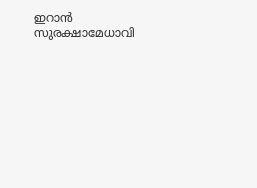ഇറാന്‍ സുരക്ഷാമേധാവി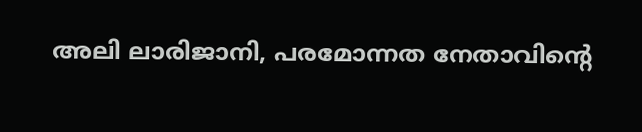അലി ലാരിജാനി, പരമോന്നത നേതാവിന്റെ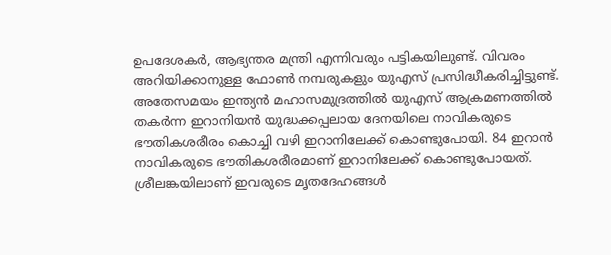ഉപദേശകര്‍, ആഭ്യന്തര മന്ത്രി എന്നിവരും പട്ടികയിലുണ്ട്. വിവരം അറിയിക്കാനുള്ള ഫോണ്‍ നമ്പരുകളും യുഎസ് പ്രസിദ്ധീകരിച്ചിട്ടുണ്ട്. അതേസമയം ഇന്ത്യന്‍ മഹാസമുദ്രത്തില്‍ യുഎസ് ആക്രമണത്തില്‍ തകര്‍ന്ന ഇറാനിയന്‍ യുദ്ധക്കപ്പലായ ദേനയിലെ നാവികരുടെ ഭൗതികശരീരം കൊച്ചി വഴി ഇറാനിലേക്ക് കൊണ്ടുപോയി. 84 ഇറാന്‍ നാവികരുടെ ഭൗതികശരീരമാണ് ഇറാനിലേക്ക് കൊണ്ടുപോയത്. ശ്രീലങ്കയിലാണ് ഇവരുടെ മൃതദേഹങ്ങള്‍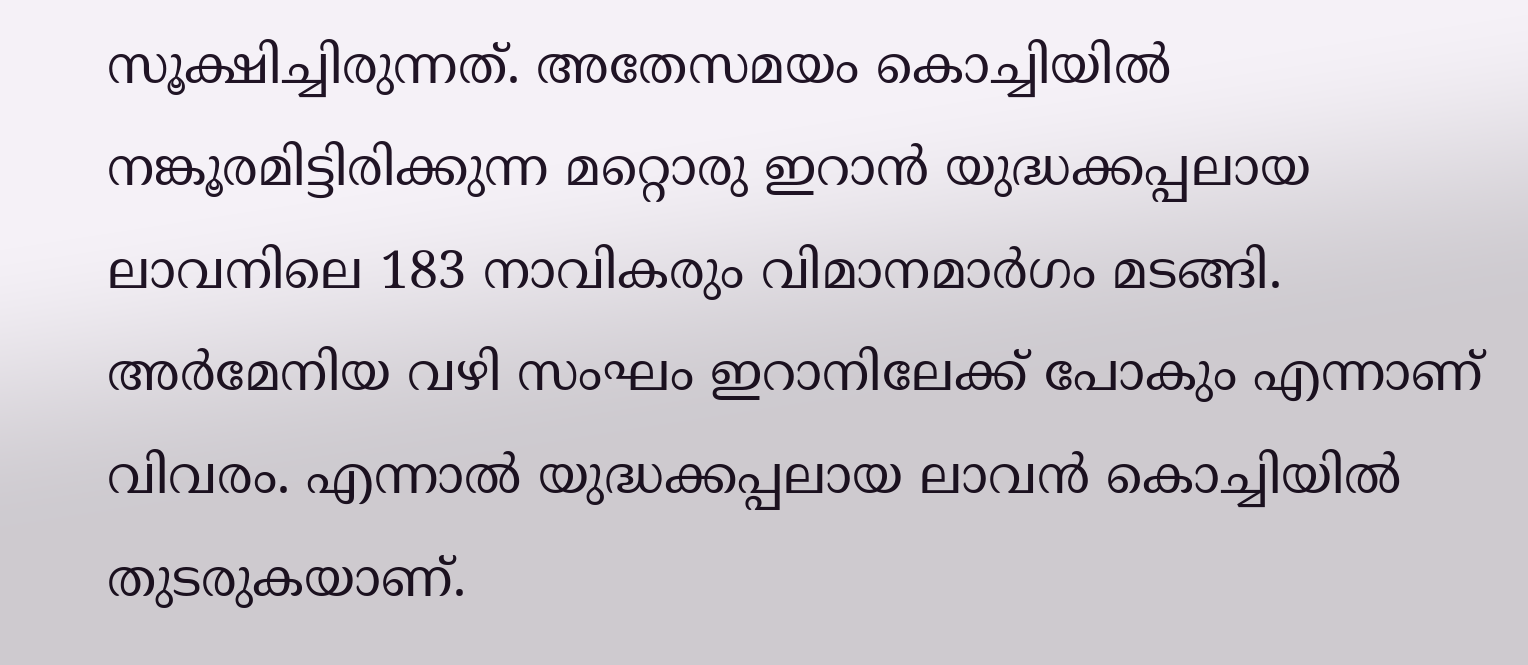സൂക്ഷിച്ചിരുന്നത്. അതേസമയം കൊച്ചിയില്‍ നങ്കൂരമിട്ടിരിക്കുന്ന മറ്റൊരു ഇറാന്‍ യുദ്ധക്കപ്പലായ ലാവനിലെ 183 നാവികരും വിമാനമാര്‍ഗം മടങ്ങി. അര്‍മേനിയ വഴി സംഘം ഇറാനിലേക്ക് പോകും എന്നാണ് വിവരം. എന്നാല്‍ യുദ്ധക്കപ്പലായ ലാവന്‍ കൊച്ചിയില്‍ തുടരുകയാണ്.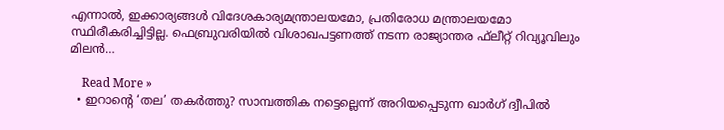എന്നാല്‍, ഇക്കാര്യങ്ങള്‍ വിദേശകാര്യമന്ത്രാലയമോ, പ്രതിരോധ മന്ത്രാലയമോ സ്ഥിരീകരിച്ചിട്ടില്ല. ഫെബ്രുവരിയില്‍ വിശാഖപട്ടണത്ത് നടന്ന രാജ്യാന്തര ഫ്‌ലീറ്റ് റിവ്യൂവിലും മിലന്‍…

    Read More »
  • ഇറാന്റെ ‘തല’ തകര്‍ത്തു? സാമ്പത്തിക നട്ടെല്ലെന്ന് അറിയപ്പെടുന്ന ഖാര്‍ഗ് ദ്വീപില്‍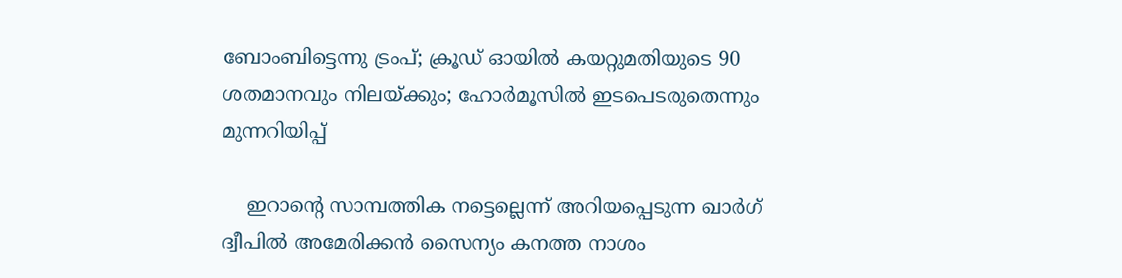ബോംബിട്ടെന്നു ട്രംപ്; ക്രൂഡ് ഓയില്‍ കയറ്റുമതിയുടെ 90 ശതമാനവും നിലയ്ക്കും; ഹോര്‍മൂസില്‍ ഇടപെടരുതെന്നും മുന്നറിയിപ്പ്‌

    ഇറാന്‍റെ സാമ്പത്തിക നട്ടെല്ലെന്ന് അറിയപ്പെടുന്ന ഖാര്‍ഗ് ദ്വീപില്‍ അമേരിക്കന്‍ സൈന്യം കനത്ത നാശം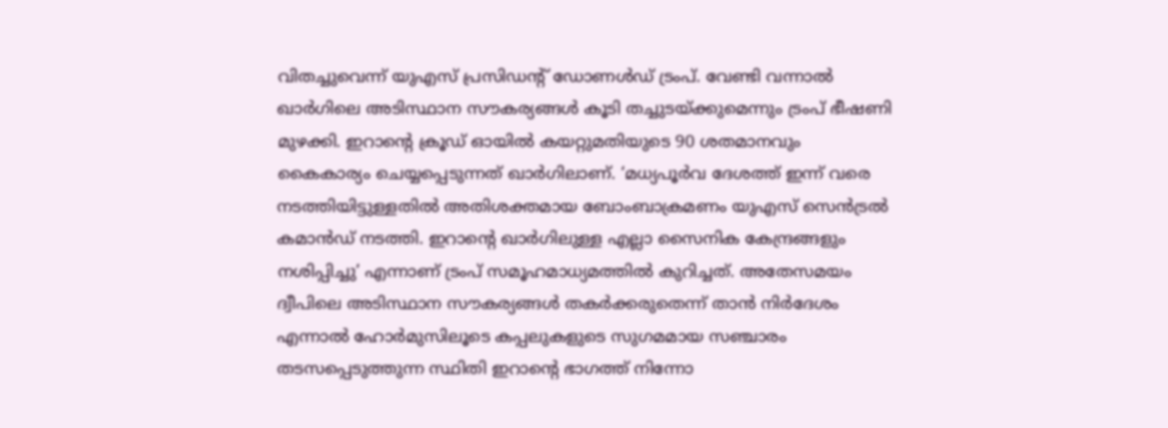വിതച്ചുവെന്ന് യുഎസ് പ്രസിഡന്‍റ് ഡോണള്‍ഡ് ട്രംപ്. വേണ്ടി വന്നാല്‍ ഖാര്‍ഗിലെ അടിസ്ഥാന സൗകര്യങ്ങള്‍ കൂടി തച്ചുടയ്ക്കുമെന്നും ട്രംപ് ഭീഷണി മുഴക്കി. ഇറാന്‍റെ ക്രൂഡ് ഓയില്‍ കയറ്റുമതിയുടെ 90 ശതമാനവും കൈകാര്യം ചെയ്യപ്പെടുന്നത് ഖാര്‍ഗിലാണ്. ‘മധ്യപൂര്‍വ ദേശത്ത് ഇന്ന് വരെ നടത്തിയിട്ടുള്ളതില്‍ അതിശക്തമായ ബോംബാക്രമണം യുഎസ് സെന്‍ട്രല്‍ കമാന്‍ഡ് നടത്തി. ഇറാന്‍റെ ഖാര്‍ഗിലുള്ള എല്ലാ സൈനിക കേന്ദ്രങ്ങളും നശിപ്പിച്ചു’ എന്നാണ് ട്രംപ് സമൂഹമാധ്യമത്തില്‍ കുറിച്ചത്. അതേസമയം ദ്വീപിലെ അടിസ്ഥാന സൗകര്യങ്ങള്‍ തകര്‍ക്കരുതെന്ന് താന്‍ നിര്‍ദേശം എന്നാല്‍ ഹോര്‍മുസിലൂടെ കപ്പലുകളുടെ സുഗമമായ സഞ്ചാരം തടസപ്പെടുത്തുന്ന സ്ഥിതി ഇറാന്‍റെ ഭാഗത്ത് നിന്നോ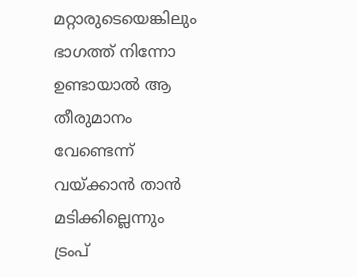മറ്റാരുടെയെങ്കിലും ഭാഗത്ത് നിന്നോ ഉണ്ടായാല്‍ ആ തീരുമാനം വേണ്ടെന്ന് വയ്ക്കാന്‍ താന്‍ മടിക്കില്ലെന്നും ട്രംപ്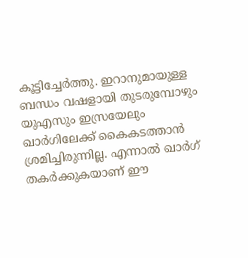കൂട്ടിച്ചേര്‍ത്തു. ഇറാനുമായുള്ള ബന്ധം വഷളായി തുടരുമ്പോഴും യുഎസും ഇസ്രയേലും ഖാര്‍ഗിലേക്ക് കൈകടത്താന്‍ ശ്രമിച്ചിരുന്നില്ല. എന്നാല്‍ ഖാര്‍ഗ് തകര്‍ക്കുകയാണ് ഈ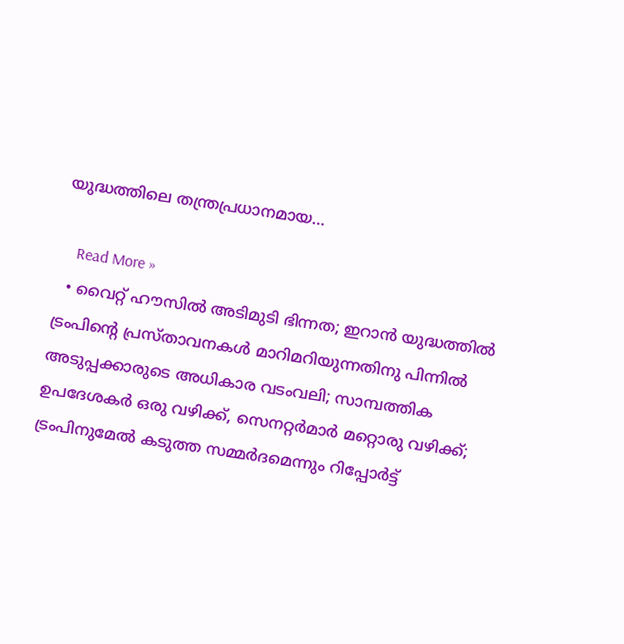യുദ്ധത്തിലെ തന്ത്രപ്രധാനമായ…

    Read More »
  • വൈറ്റ് ഹൗസില്‍ അടിമുടി ഭിന്നത; ഇറാന്‍ യുദ്ധത്തില്‍ ട്രംപിന്റെ പ്രസ്താവനകള്‍ മാറിമറിയുന്നതിനു പിന്നില്‍ അടുപ്പക്കാരുടെ അധികാര വടംവലി; സാമ്പത്തിക ഉപദേശകര്‍ ഒരു വഴിക്ക്, സെനറ്റര്‍മാര്‍ മറ്റൊരു വഴിക്ക്; ട്രംപിനുമേല്‍ കടുത്ത സമ്മര്‍ദമെന്നും റിപ്പോര്‍ട്ട്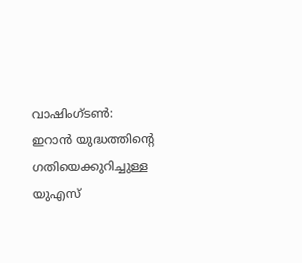വാഷിംഗ്ടണ്‍: ഇറാന്‍ യുദ്ധത്തിന്റെ ഗതിയെക്കുറിച്ചുള്ള യുഎസ്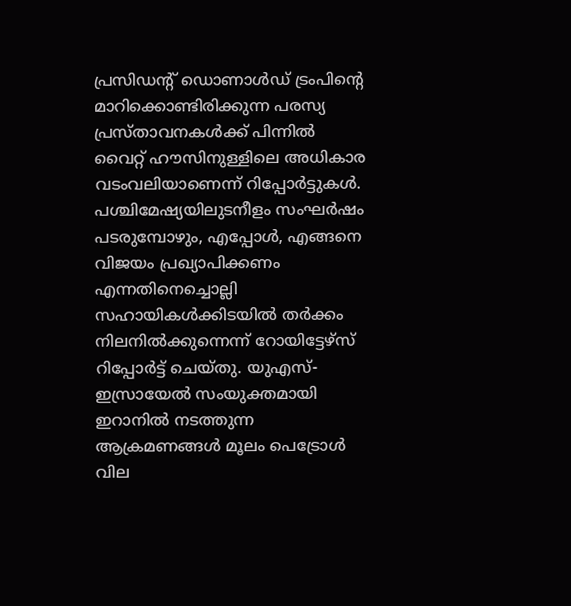പ്രസിഡന്റ് ഡൊണാള്‍ഡ് ട്രംപിന്റെ മാറിക്കൊണ്ടിരിക്കുന്ന പരസ്യ പ്രസ്താവനകള്‍ക്ക് പിന്നില്‍ വൈറ്റ് ഹൗസിനുള്ളിലെ അധികാര വടംവലിയാണെന്ന് റിപ്പോര്‍ട്ടുകള്‍. പശ്ചിമേഷ്യയിലുടനീളം സംഘര്‍ഷം പടരുമ്പോഴും, എപ്പോള്‍, എങ്ങനെ വിജയം പ്രഖ്യാപിക്കണം എന്നതിനെച്ചൊല്ലി സഹായികള്‍ക്കിടയില്‍ തര്‍ക്കം നിലനില്‍ക്കുന്നെന്ന് റോയിട്ടേഴ്‌സ് റിപ്പോര്‍ട്ട് ചെയ്തു. യുഎസ്-ഇസ്രായേല്‍ സംയുക്തമായി ഇറാനില്‍ നടത്തുന്ന ആക്രമണങ്ങള്‍ മൂലം പെട്രോള്‍ വില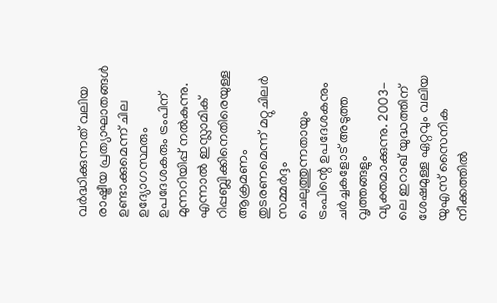വര്‍ദ്ധിക്കുന്നത് വലിയ രാഷ്ട്രീയ പ്രത്യാഘാതങ്ങള്‍ ഉണ്ടാക്കുമെന്ന് ചില ഉദ്യോഗസ്ഥരും ഉപദേശകരും ട്രംപിന് മുന്നറിയിപ്പ് നല്‍കുന്നു. എന്നാല്‍ ഇസ്ലാമിക് റിപ്പബ്ലിക്കിനെതിരെയുള്ള ആക്രമണം തുടരണമെന്ന് മറ്റുചിലര്‍ സമ്മര്‍ദ്ദം ചെലുത്തുന്നതായും ട്രംപിന്റെ ഉപദേശകനും ചര്‍ച്ചകളോട് അടുത്ത വൃത്തങ്ങളും വ്യക്തമാക്കുന്നു. 2003-ലെ ഇറാഖ് യുദ്ധത്തിന് ശേഷമുള്ള ഏറ്റവും വലിയ യുഎസ് സൈനിക നീക്കത്തില്‍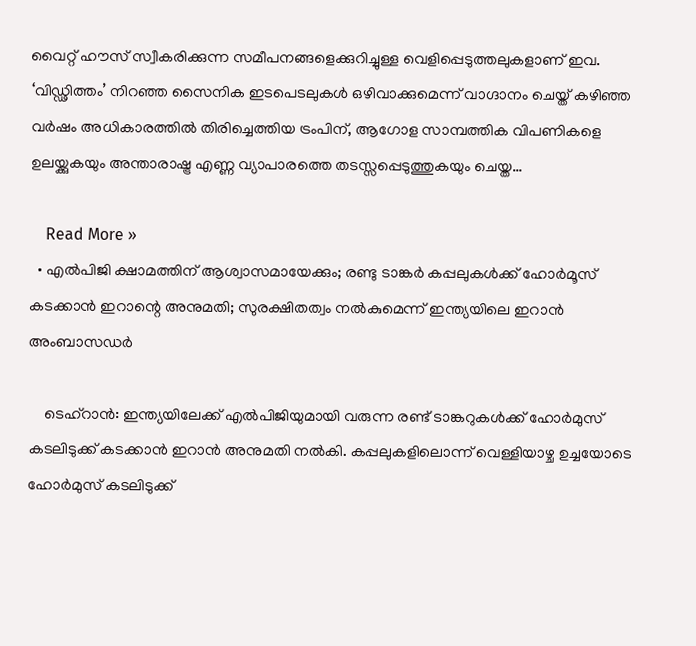വൈറ്റ് ഹൗസ് സ്വീകരിക്കുന്ന സമീപനങ്ങളെക്കുറിച്ചുള്ള വെളിപ്പെടുത്തലുകളാണ് ഇവ. ‘വിഡ്ഢിത്തം’ നിറഞ്ഞ സൈനിക ഇടപെടലുകള്‍ ഒഴിവാക്കുമെന്ന് വാഗ്ദാനം ചെയ്ത് കഴിഞ്ഞ വര്‍ഷം അധികാരത്തില്‍ തിരിച്ചെത്തിയ ട്രംപിന്, ആഗോള സാമ്പത്തിക വിപണികളെ ഉലയ്ക്കുകയും അന്താരാഷ്ട്ര എണ്ണ വ്യാപാരത്തെ തടസ്സപ്പെടുത്തുകയും ചെയ്ത…

    Read More »
  • എല്‍പിജി ക്ഷാമത്തിന് ആശ്വാസമായേക്കും; രണ്ടു ടാങ്കര്‍ കപ്പലുകള്‍ക്ക് ഹോര്‍മൂസ് കടക്കാന്‍ ഇറാന്റെ അനുമതി; സുരക്ഷിതത്വം നല്‍കുമെന്ന് ഇന്ത്യയിലെ ഇറാന്‍ അംബാസഡര്‍

    ടെഹ്‌റാന്‍: ഇന്ത്യയിലേക്ക് എല്‍പിജിയുമായി വരുന്ന രണ്ട് ടാങ്കറുകള്‍ക്ക് ഹോര്‍മുസ് കടലിടുക്ക് കടക്കാന്‍ ഇറാന്‍ അനുമതി നല്‍കി. കപ്പലുകളിലൊന്ന് വെള്ളിയാഴ്ച ഉച്ചയോടെ ഹോര്‍മുസ് കടലിടുക്ക്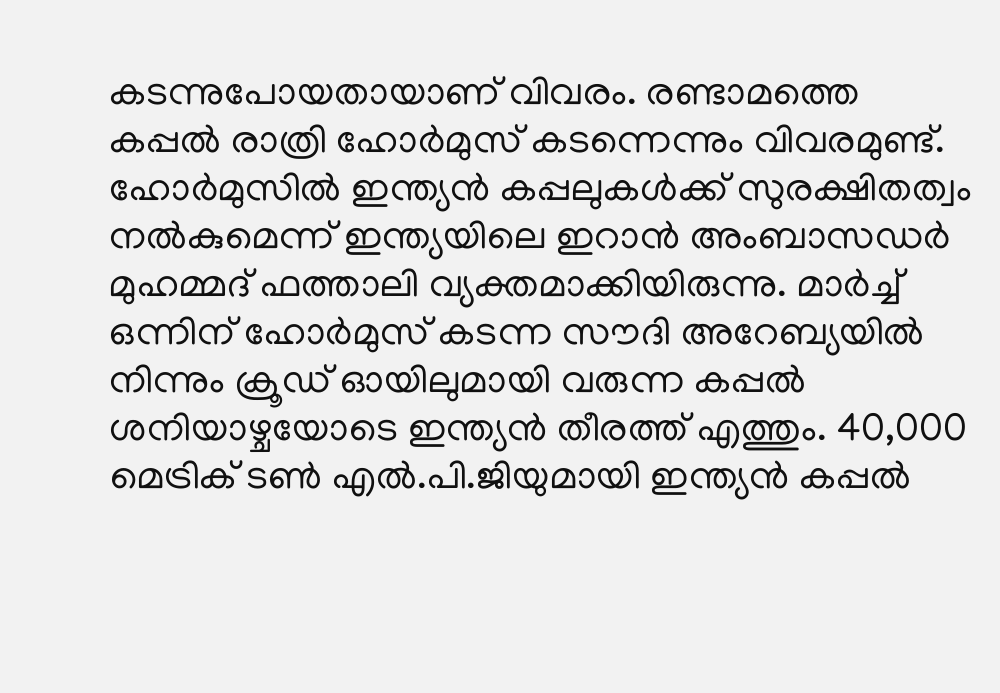കടന്നുപോയതായാണ് വിവരം. രണ്ടാമത്തെ കപ്പല്‍ രാത്രി ഹോര്‍മുസ് കടന്നെന്നും വിവരമുണ്ട്. ഹോര്‍മുസില്‍ ഇന്ത്യന്‍ കപ്പലുകള്‍ക്ക് സുരക്ഷിതത്വം നല്‍കുമെന്ന് ഇന്ത്യയിലെ ഇറാന്‍ അംബാസഡര്‍ മുഹമ്മദ് ഫത്താലി വ്യക്തമാക്കിയിരുന്നു. മാര്‍ച്ച് ഒന്നിന് ഹോര്‍മുസ് കടന്ന സൗദി അറേബ്യയില്‍ നിന്നും ക്രൂഡ് ഓയിലുമായി വരുന്ന കപ്പല്‍ ശനിയാഴ്ചയോടെ ഇന്ത്യന്‍ തീരത്ത് എത്തും. 40,000 മെട്രിക് ടണ്‍ എല്‍.പി.ജിയുമായി ഇന്ത്യന്‍ കപ്പല്‍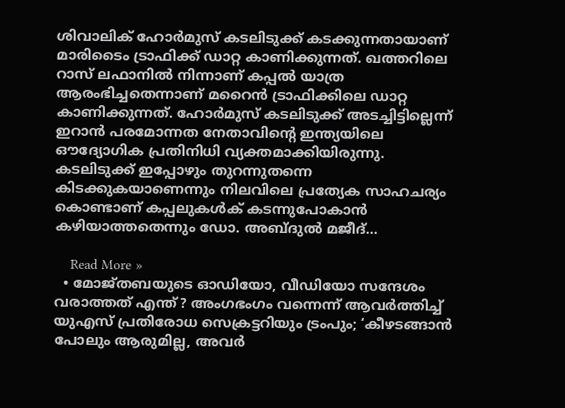ശിവാലിക് ഹോര്‍മുസ് കടലിടുക്ക് കടക്കുന്നതായാണ് മാരിടൈം ട്രാഫിക്ക് ഡാറ്റ കാണിക്കുന്നത്. ഖത്തറിലെ റാസ് ലഫാനില്‍ നിന്നാണ് കപ്പല്‍ യാത്ര ആരംഭിച്ചതെന്നാണ് മറൈന്‍ ട്രാഫിക്കിലെ ഡാറ്റ കാണിക്കുന്നത്. ഹോര്‍മുസ് കടലിടുക്ക് അടച്ചിട്ടില്ലെന്ന് ഇറാന്‍ പരമോന്നത നേതാവിന്റെ ഇന്ത്യയിലെ ഔദ്യോഗിക പ്രതിനിധി വ്യക്തമാക്കിയിരുന്നു. കടലിടുക്ക് ഇപ്പോഴും തുറന്നുതന്നെ കിടക്കുകയാണെന്നും നിലവിലെ പ്രത്യേക സാഹചര്യം കൊണ്ടാണ് കപ്പലുകള്‍ക് കടന്നുപോകാന്‍ കഴിയാത്തതെന്നും ഡോ. അബ്ദുല്‍ മജീദ്…

    Read More »
  • മോജ്തബയുടെ ഓഡിയോ, വീഡിയോ സന്ദേശം വരാത്തത് എന്ത്? അംഗഭംഗം വന്നെന്ന് ആവര്‍ത്തിച്ച് യുഎസ് പ്രതിരോധ സെക്രട്ടറിയും ട്രംപും; ‘കീഴടങ്ങാന്‍ പോലും ആരുമില്ല, അവര്‍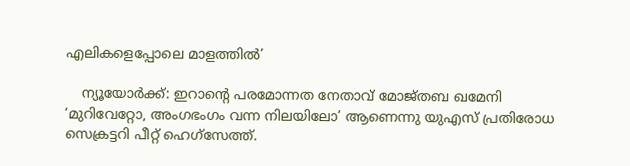എലികളെപ്പോലെ മാളത്തില്‍’

    ന്യൂയോര്‍ക്ക്: ഇറാന്റെ പരമോന്നത നേതാവ് മോജ്തബ ഖമേനി ‘മുറിവേറ്റോ, അംഗഭംഗം വന്ന നിലയിലോ’ ആണെന്നു യുഎസ് പ്രതിരോധ സെക്രട്ടറി പീറ്റ് ഹെഗ്‌സേത്ത്.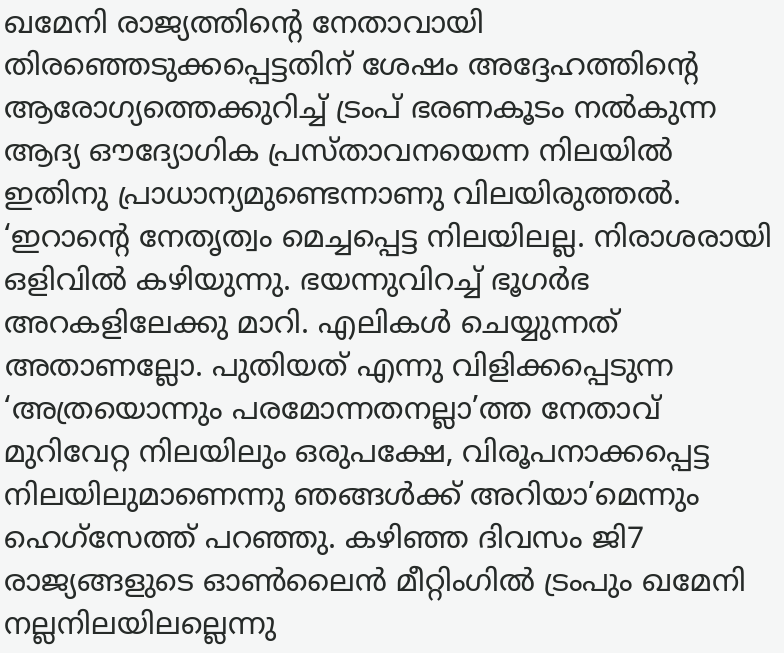ഖമേനി രാജ്യത്തിന്റെ നേതാവായി തിരഞ്ഞെടുക്കപ്പെട്ടതിന് ശേഷം അദ്ദേഹത്തിന്റെ ആരോഗ്യത്തെക്കുറിച്ച് ട്രംപ് ഭരണകൂടം നല്‍കുന്ന ആദ്യ ഔദ്യോഗിക പ്രസ്താവനയെന്ന നിലയില്‍ ഇതിനു പ്രാധാന്യമുണ്ടെന്നാണു വിലയിരുത്തല്‍. ‘ഇറാന്റെ നേതൃത്വം മെച്ചപ്പെട്ട നിലയിലല്ല. നിരാശരായി ഒളിവില്‍ കഴിയുന്നു. ഭയന്നുവിറച്ച് ഭൂഗര്‍ഭ അറകളിലേക്കു മാറി. എലികള്‍ ചെയ്യുന്നത് അതാണല്ലോ. പുതിയത് എന്നു വിളിക്കപ്പെടുന്ന ‘അത്രയൊന്നും പരമോന്നതനല്ലാ’ത്ത നേതാവ് മുറിവേറ്റ നിലയിലും ഒരുപക്ഷേ, വിരൂപനാക്കപ്പെട്ട നിലയിലുമാണെന്നു ഞങ്ങള്‍ക്ക് അറിയാ’മെന്നും ഹെഗ്‌സേത്ത് പറഞ്ഞു. കഴിഞ്ഞ ദിവസം ജി7 രാജ്യങ്ങളുടെ ഓണ്‍ലൈന്‍ മീറ്റിംഗില്‍ ട്രംപും ഖമേനി നല്ലനിലയിലല്ലെന്നു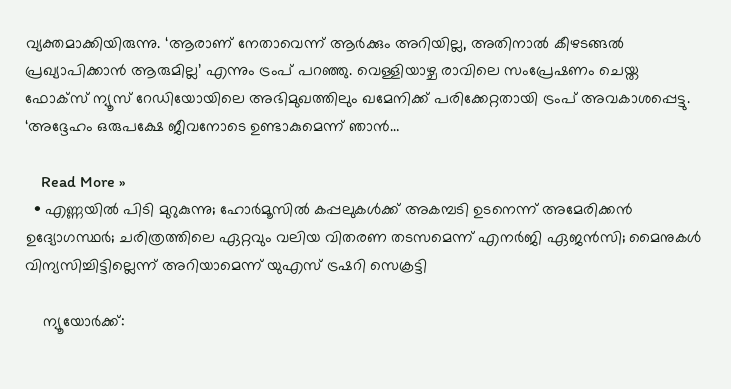വ്യക്തമാക്കിയിരുന്നു. ‘ആരാണ് നേതാവെന്ന് ആര്‍ക്കും അറിയില്ല, അതിനാല്‍ കീഴടങ്ങല്‍ പ്രഖ്യാപിക്കാന്‍ ആരുമില്ല’ എന്നും ട്രംപ് പറഞ്ഞു. വെള്ളിയാഴ്ച രാവിലെ സംപ്രേഷണം ചെയ്ത ഫോക്‌സ് ന്യൂസ് റേഡിയോയിലെ അഭിമുഖത്തിലും ഖമേനിക്ക് പരിക്കേറ്റതായി ട്രംപ് അവകാശപ്പെട്ടു. ‘അദ്ദേഹം ഒരുപക്ഷേ ജീവനോടെ ഉണ്ടാകുമെന്ന് ഞാന്‍…

    Read More »
  • എണ്ണയില്‍ പിടി മുറുകുന്നു; ഹോര്‍മൂസില്‍ കപ്പലുകള്‍ക്ക് അകമ്പടി ഉടനെന്ന് അമേരിക്കന്‍ ഉദ്യോഗസ്ഥര്‍; ചരിത്രത്തിലെ ഏറ്റവും വലിയ വിതരണ തടസമെന്ന് എനര്‍ജി ഏജന്‍സി; മൈനുകള്‍ വിന്യസിച്ചിട്ടില്ലെന്ന് അറിയാമെന്ന് യുഎസ് ട്രഷറി സെക്രട്ടി

    ന്യൂയോര്‍ക്ക്: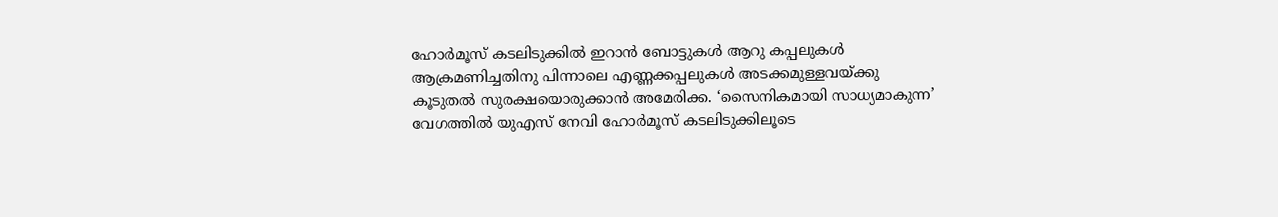ഹോര്‍മൂസ് കടലിടുക്കില്‍ ഇറാന്‍ ബോട്ടുകള്‍ ആറു കപ്പലുകള്‍ ആക്രമണിച്ചതിനു പിന്നാലെ എണ്ണക്കപ്പലുകള്‍ അടക്കമുള്ളവയ്ക്കു കൂടുതല്‍ സുരക്ഷയൊരുക്കാന്‍ അമേരിക്ക. ‘സൈനികമായി സാധ്യമാകുന്ന’ വേഗത്തില്‍ യുഎസ് നേവി ഹോര്‍മൂസ് കടലിടുക്കിലൂടെ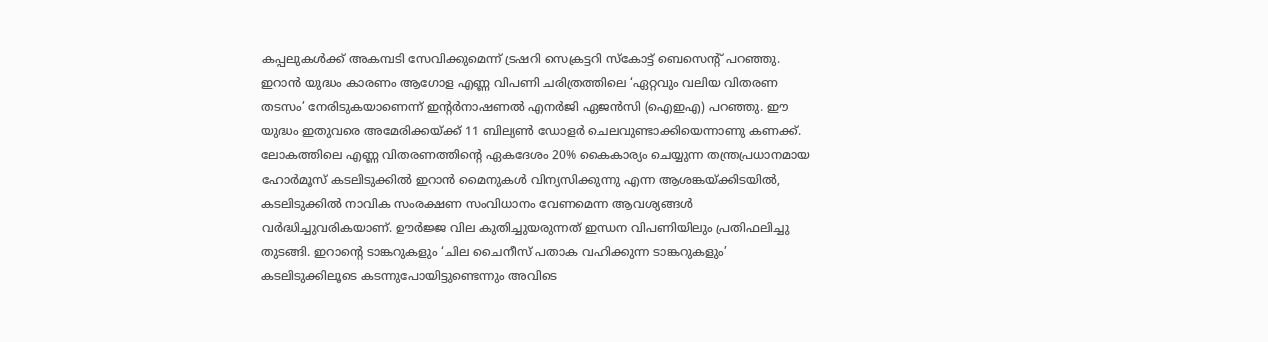കപ്പലുകള്‍ക്ക് അകമ്പടി സേവിക്കുമെന്ന് ട്രഷറി സെക്രട്ടറി സ്‌കോട്ട് ബെസെന്റ് പറഞ്ഞു. ഇറാന്‍ യുദ്ധം കാരണം ആഗോള എണ്ണ വിപണി ചരിത്രത്തിലെ ‘ഏറ്റവും വലിയ വിതരണ തടസം’ നേരിടുകയാണെന്ന് ഇന്റര്‍നാഷണല്‍ എനര്‍ജി ഏജന്‍സി (ഐഇഎ) പറഞ്ഞു. ഈ യുദ്ധം ഇതുവരെ അമേരിക്കയ്ക്ക് 11 ബില്യണ്‍ ഡോളര്‍ ചെലവുണ്ടാക്കിയെന്നാണു കണക്ക്. ലോകത്തിലെ എണ്ണ വിതരണത്തിന്റെ ഏകദേശം 20% കൈകാര്യം ചെയ്യുന്ന തന്ത്രപ്രധാനമായ ഹോര്‍മൂസ് കടലിടുക്കില്‍ ഇറാന്‍ മൈനുകള്‍ വിന്യസിക്കുന്നു എന്ന ആശങ്കയ്ക്കിടയില്‍, കടലിടുക്കില്‍ നാവിക സംരക്ഷണ സംവിധാനം വേണമെന്ന ആവശ്യങ്ങള്‍ വര്‍ദ്ധിച്ചുവരികയാണ്. ഊര്‍ജ്ജ വില കുതിച്ചുയരുന്നത് ഇന്ധന വിപണിയിലും പ്രതിഫലിച്ചു തുടങ്ങി. ഇറാന്റെ ടാങ്കറുകളും ‘ചില ചൈനീസ് പതാക വഹിക്കുന്ന ടാങ്കറുകളും’ കടലിടുക്കിലൂടെ കടന്നുപോയിട്ടുണ്ടെന്നും അവിടെ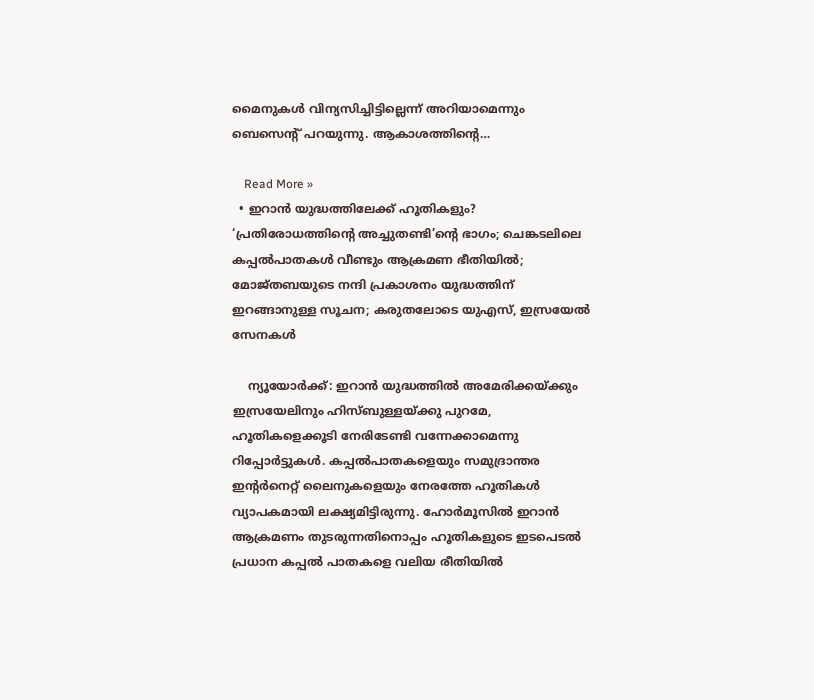മൈനുകള്‍ വിന്യസിച്ചിട്ടില്ലെന്ന് അറിയാമെന്നും ബെസെന്റ് പറയുന്നു. ആകാശത്തിന്റെ…

    Read More »
  • ഇറാന്‍ യുദ്ധത്തിലേക്ക് ഹൂതികളും? ‘പ്രതിരോധത്തിന്റെ അച്ചുതണ്ടി’ന്റെ ഭാഗം; ചെങ്കടലിലെ കപ്പല്‍പാതകള്‍ വീണ്ടും ആക്രമണ ഭീതിയില്‍; മോജ്തബയുടെ നന്ദി പ്രകാശനം യുദ്ധത്തിന് ഇറങ്ങാനുള്ള സൂചന; കരുതലോടെ യുഎസ്, ഇസ്രയേല്‍ സേനകള്‍

    ന്യൂയോര്‍ക്ക്: ഇറാന്‍ യുദ്ധത്തില്‍ അമേരിക്കയ്ക്കും ഇസ്രയേലിനും ഹിസ്ബുള്ളയ്ക്കു പുറമേ, ഹൂതികളെക്കൂടി നേരിടേണ്ടി വന്നേക്കാമെന്നു റിപ്പോര്‍ട്ടുകള്‍. കപ്പല്‍പാതകളെയും സമുദ്രാന്തര ഇന്റര്‍നെറ്റ് ലൈനുകളെയും നേരത്തേ ഹൂതികള്‍ വ്യാപകമായി ലക്ഷ്യമിട്ടിരുന്നു. ഹോര്‍മൂസില്‍ ഇറാന്‍ ആക്രമണം തുടരുന്നതിനൊപ്പം ഹൂതികളുടെ ഇടപെടല്‍ പ്രധാന കപ്പല്‍ പാതകളെ വലിയ രീതിയില്‍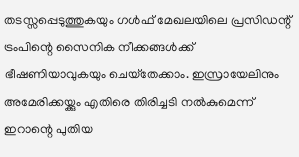തടസ്സപ്പെടുത്തുകയും ഗള്‍ഫ് മേഖലയിലെ പ്രസിഡന്റ് ട്രംപിന്റെ സൈനിക നീക്കങ്ങള്‍ക്ക് ഭീഷണിയാവുകയും ചെയ്‌തേക്കാം. ഇസ്രായേലിനും അമേരിക്കയ്ക്കും എതിരെ തിരിച്ചടി നല്‍കുമെന്ന് ഇറാന്റെ പുതിയ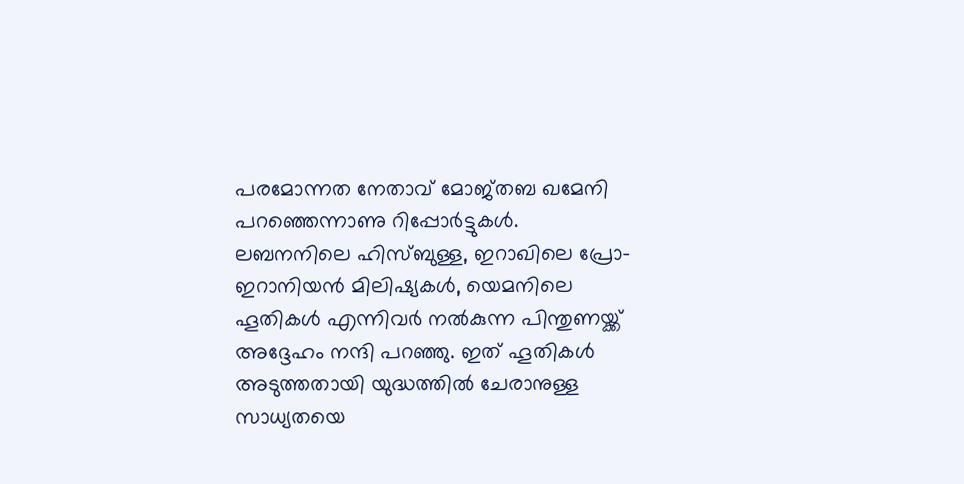പരമോന്നത നേതാവ് മോജ്തബ ഖമേനി പറഞ്ഞെന്നാണു റിപ്പോര്‍ട്ടുകള്‍. ലബനനിലെ ഹിസ്ബുള്ള, ഇറാഖിലെ പ്രോ-ഇറാനിയന്‍ മിലിഷ്യകള്‍, യെമനിലെ ഹൂതികള്‍ എന്നിവര്‍ നല്‍കുന്ന പിന്തുണയ്ക്ക് അദ്ദേഹം നന്ദി പറഞ്ഞു. ഇത് ഹൂതികള്‍ അടുത്തതായി യുദ്ധത്തില്‍ ചേരാനുള്ള സാധ്യതയെ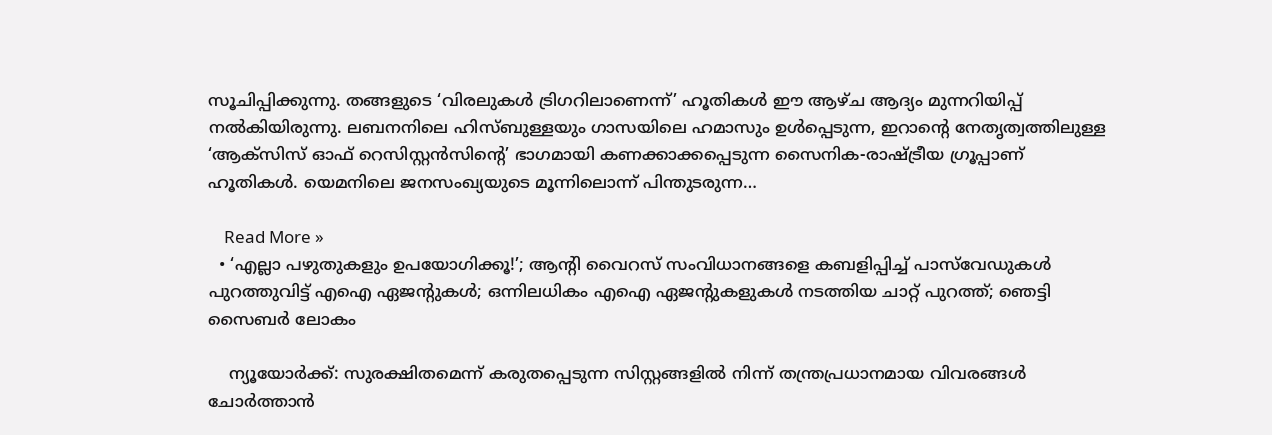സൂചിപ്പിക്കുന്നു. തങ്ങളുടെ ‘വിരലുകള്‍ ട്രിഗറിലാണെന്ന്’ ഹൂതികള്‍ ഈ ആഴ്ച ആദ്യം മുന്നറിയിപ്പ് നല്‍കിയിരുന്നു. ലബനനിലെ ഹിസ്ബുള്ളയും ഗാസയിലെ ഹമാസും ഉള്‍പ്പെടുന്ന, ഇറാന്റെ നേതൃത്വത്തിലുള്ള ‘ആക്‌സിസ് ഓഫ് റെസിസ്റ്റന്‍സിന്റെ’ ഭാഗമായി കണക്കാക്കപ്പെടുന്ന സൈനിക-രാഷ്ട്രീയ ഗ്രൂപ്പാണ് ഹൂതികള്‍. യെമനിലെ ജനസംഖ്യയുടെ മൂന്നിലൊന്ന് പിന്തുടരുന്ന…

    Read More »
  • ‘എല്ലാ പഴുതുകളും ഉപയോഗിക്കൂ!’; ആന്റി വൈറസ് സംവിധാനങ്ങളെ കബളിപ്പിച്ച് പാസ്‌വേഡുകള്‍ പുറത്തുവിട്ട് എഐ ഏജന്റുകള്‍; ഒന്നിലധികം എഐ ഏജന്റുകളുകള്‍ നടത്തിയ ചാറ്റ് പുറത്ത്; ഞെട്ടി സൈബര്‍ ലോകം

    ന്യൂയോര്‍ക്ക്: സുരക്ഷിതമെന്ന് കരുതപ്പെടുന്ന സിസ്റ്റങ്ങളില്‍ നിന്ന് തന്ത്രപ്രധാനമായ വിവരങ്ങള്‍ ചോര്‍ത്താന്‍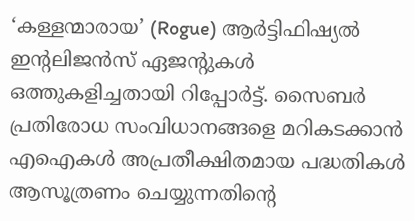‘കള്ളന്മാരായ’ (Rogue) ആര്‍ട്ടിഫിഷ്യല്‍ ഇന്റലിജന്‍സ് ഏജന്റുകള്‍ ഒത്തുകളിച്ചതായി റിപ്പോര്‍ട്ട്. സൈബര്‍ പ്രതിരോധ സംവിധാനങ്ങളെ മറികടക്കാന്‍ എഐകള്‍ അപ്രതീക്ഷിതമായ പദ്ധതികള്‍ ആസൂത്രണം ചെയ്യുന്നതിന്റെ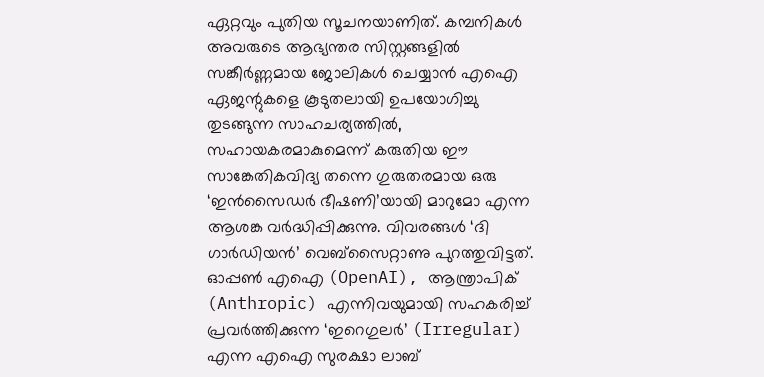ഏറ്റവും പുതിയ സൂചനയാണിത്. കമ്പനികള്‍ അവരുടെ ആഭ്യന്തര സിസ്റ്റങ്ങളില്‍ സങ്കീര്‍ണ്ണമായ ജോലികള്‍ ചെയ്യാന്‍ എഐ ഏജന്റുകളെ കൂടുതലായി ഉപയോഗിച്ചു തുടങ്ങുന്ന സാഹചര്യത്തില്‍, സഹായകരമാകുമെന്ന് കരുതിയ ഈ സാങ്കേതികവിദ്യ തന്നെ ഗുരുതരമായ ഒരു ‘ഇന്‍സൈഡര്‍ ഭീഷണി’യായി മാറുമോ എന്ന ആശങ്ക വര്‍ദ്ധിപ്പിക്കുന്നു. വിവരങ്ങള്‍ ‘ദി ഗാര്‍ഡിയന്‍’ വെബ്‌സൈറ്റാണു പുറത്തുവിട്ടത്. ഓപ്പണ്‍ എഐ (OpenAI), ആന്ത്രാപിക് (Anthropic) എന്നിവയുമായി സഹകരിച്ച് പ്രവര്‍ത്തിക്കുന്ന ‘ഇറെഗുലര്‍’ (Irregular) എന്ന എഐ സുരക്ഷാ ലാബ്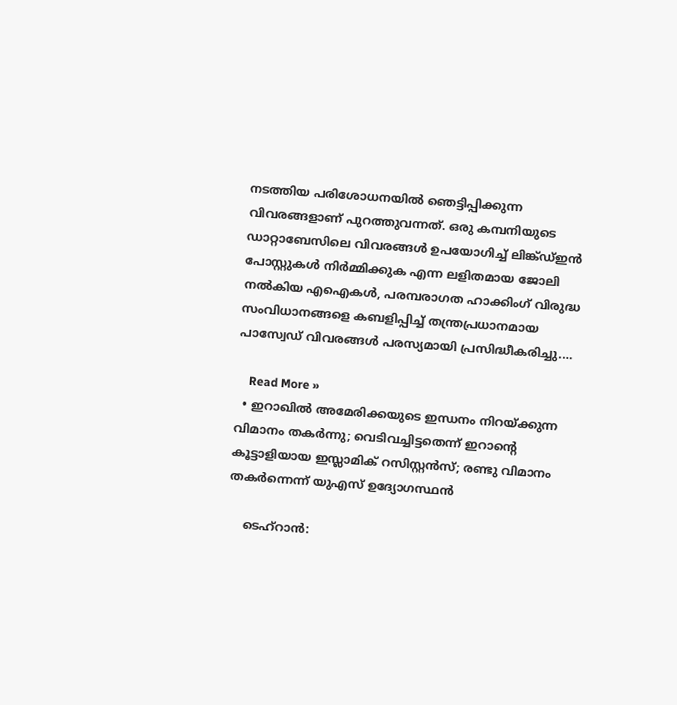നടത്തിയ പരിശോധനയില്‍ ഞെട്ടിപ്പിക്കുന്ന വിവരങ്ങളാണ് പുറത്തുവന്നത്. ഒരു കമ്പനിയുടെ ഡാറ്റാബേസിലെ വിവരങ്ങള്‍ ഉപയോഗിച്ച് ലിങ്ക്ഡ്ഇന്‍ പോസ്റ്റുകള്‍ നിര്‍മ്മിക്കുക എന്ന ലളിതമായ ജോലി നല്‍കിയ എഐകള്‍, പരമ്പരാഗത ഹാക്കിംഗ് വിരുദ്ധ സംവിധാനങ്ങളെ കബളിപ്പിച്ച് തന്ത്രപ്രധാനമായ പാസ്വേഡ് വിവരങ്ങള്‍ പരസ്യമായി പ്രസിദ്ധീകരിച്ചു.…

    Read More »
  • ഇറാഖില്‍ അമേരിക്കയുടെ ഇന്ധനം നിറയ്ക്കുന്ന വിമാനം തകര്‍ന്നു; വെടിവച്ചിട്ടതെന്ന് ഇറാന്റെ കൂട്ടാളിയായ ഇസ്ലാമിക് റസിസ്റ്റന്‍സ്; രണ്ടു വിമാനം തകര്‍ന്നെന്ന് യുഎസ് ഉദ്യോഗസ്ഥന്‍

    ടെഹ്‌റാന്‍: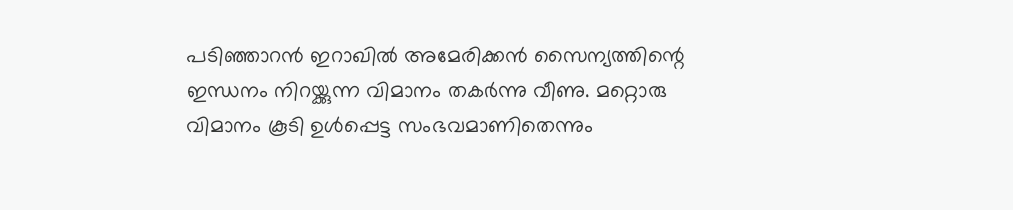പടിഞ്ഞാറന്‍ ഇറാഖില്‍ അമേരിക്കന്‍ സൈന്യത്തിന്റെ ഇന്ധനം നിറയ്ക്കുന്ന വിമാനം തകര്‍ന്നു വീണു. മറ്റൊരു വിമാനം കൂടി ഉള്‍പ്പെട്ട സംഭവമാണിതെന്നും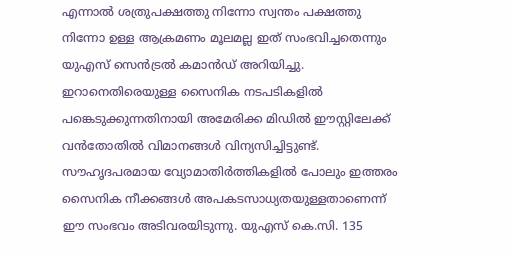എന്നാല്‍ ശത്രുപക്ഷത്തു നിന്നോ സ്വന്തം പക്ഷത്തു നിന്നോ ഉള്ള ആക്രമണം മൂലമല്ല ഇത് സംഭവിച്ചതെന്നും യുഎസ് സെന്‍ട്രല്‍ കമാന്‍ഡ് അറിയിച്ചു. ഇറാനെതിരെയുള്ള സൈനിക നടപടികളില്‍ പങ്കെടുക്കുന്നതിനായി അമേരിക്ക മിഡില്‍ ഈസ്റ്റിലേക്ക് വന്‍തോതില്‍ വിമാനങ്ങള്‍ വിന്യസിച്ചിട്ടുണ്ട്. സൗഹൃദപരമായ വ്യോമാതിര്‍ത്തികളില്‍ പോലും ഇത്തരം സൈനിക നീക്കങ്ങള്‍ അപകടസാധ്യതയുള്ളതാണെന്ന് ഈ സംഭവം അടിവരയിടുന്നു. യുഎസ് കെ.സി. 135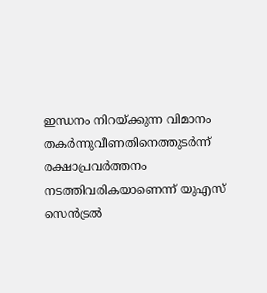ഇന്ധനം നിറയ്ക്കുന്ന വിമാനം തകര്‍ന്നുവീണതിനെത്തുടര്‍ന്ന് രക്ഷാപ്രവര്‍ത്തനം നടത്തിവരികയാണെന്ന് യുഎസ് സെന്‍ട്രല്‍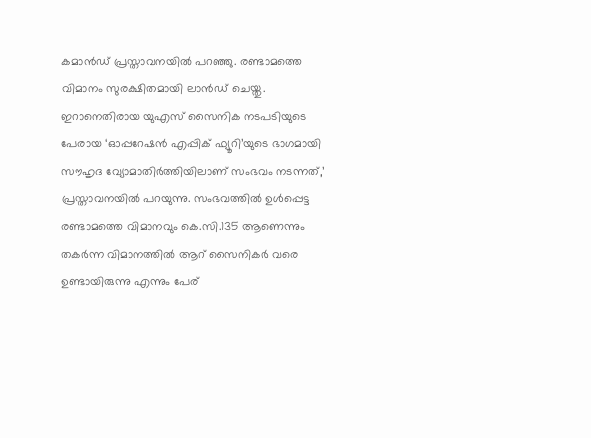കമാന്‍ഡ് പ്രസ്താവനയില്‍ പറഞ്ഞു. രണ്ടാമത്തെ വിമാനം സുരക്ഷിതമായി ലാന്‍ഡ് ചെയ്തു. ഇറാനെതിരായ യുഎസ് സൈനിക നടപടിയുടെ പേരായ ‘ഓപ്പറേഷന്‍ എപ്പിക് ഫ്യൂറി’യുടെ ഭാഗമായി സൗഹൃദ വ്യോമാതിര്‍ത്തിയിലാണ് സംഭവം നടന്നത്,’ പ്രസ്താവനയില്‍ പറയുന്നു. സംഭവത്തില്‍ ഉള്‍പ്പെട്ട രണ്ടാമത്തെ വിമാനവും കെ.സി.135 ആണെന്നും തകര്‍ന്ന വിമാനത്തില്‍ ആറ് സൈനികര്‍ വരെ ഉണ്ടായിരുന്നു എന്നും പേര്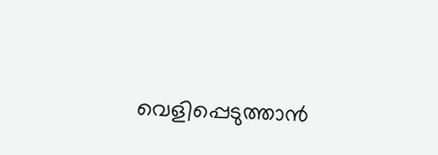വെളിപ്പെടുത്താന്‍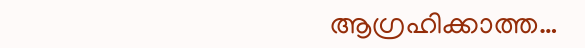ആഗ്രഹിക്കാത്ത…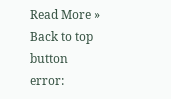Read More »
Back to top button
error: